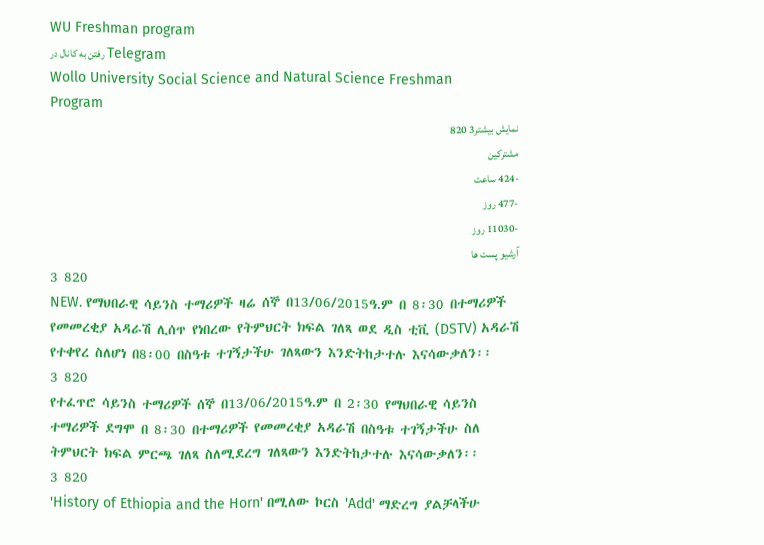WU Freshman program
رفتن به کانال در Telegram
Wollo University Social Science and Natural Science Freshman Program
نمایش بیشتر3 820
مشترکین
-424 ساعت
-477 روز
-11030 روز
آرشیو پست ها
3 820
NEW. የማህበራዊ ሳይንስ ተማሪዎች ዛሬ ሰኞ በ13/06/2015ዓ.ም በ 8፡30 በተማሪዎች የመመረቂያ አዳራሽ ሊሰጥ የነበረው የትምህርት ክፍል ገለጻ ወደ ዲስ ቲቪ (DSTV) አዳራሽ የተቀየረ ስለሆነ በ8፡00 በስዓቱ ተገኝታችሁ ገለጻውን እንድትከታተሉ እናሳውቃለን፡፡
3 820
የተፈጥሮ ሳይንስ ተማሪዎች ሰኞ በ13/06/2015ዓ.ም በ 2፡30 የማህበራዊ ሳይንስ ተማሪዎች ደግሞ በ 8፡30 በተማሪዎች የመመረቂያ አዳራሽ በስዓቱ ተገኝታችሁ ስለ ትምህርት ክፍል ምርጫ ገለጻ ስለሚደረግ ገለጻውን እንድትከታተሉ እናሳውቃለን፡፡
3 820
'History of Ethiopia and the Horn' በሚለው ኮርስ 'Add' ማድረግ ያልቻላችሁ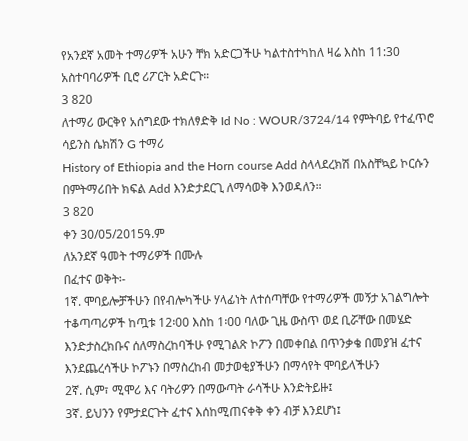የአንደኛ አመት ተማሪዎች አሁን ቸክ አድርጋችሁ ካልተስተካከለ ዛሬ እስከ 11:30 አስተባባሪዎች ቢሮ ሪፖርት አድርጉ።
3 820
ለተማሪ ውርቅየ አሰግደው ተክለፃድቅ Id No : WOUR/3724/14 የምትባይ የተፈጥሮ ሳይንስ ሴክሽን G ተማሪ
History of Ethiopia and the Horn course Add ስላላደረክሽ በአስቸኳይ ኮርሱን በምትማሪበት ክፍል Add እንድታደርጊ ለማሳወቅ እንወዳለን።
3 820
ቀን 30/05/2015ዓ.ም
ለአንደኛ ዓመት ተማሪዎች በሙሉ
በፈተና ወቅት፡-
1ኛ. ሞባይሎቻችሁን በየብሎካችሁ ሃላፊነት ለተሰጣቸው የተማሪዎች መኝታ አገልግሎት ተቆጣጣሪዎች ከጧቱ 12፡00 እስከ 1፡00 ባለው ጊዜ ውስጥ ወደ ቢሯቸው በመሄድ እንድታስረክቡና ሰለማስረከባችሁ የሚገልጽ ኮፖን በመቀበል በጥንቃቄ በመያዝ ፈተና እንደጨረሳችሁ ኮፖኑን በማስረከብ መታወቂያችሁን በማሳየት ሞባይላችሁን
2ኛ. ሲም፣ ሚሞሪ እና ባትሪዎን በማውጣት ራሳችሁ እንድትይዙ፤
3ኛ. ይህንን የምታደርጉት ፈተና እሰከሚጠናቀቅ ቀን ብቻ እንደሆነ፤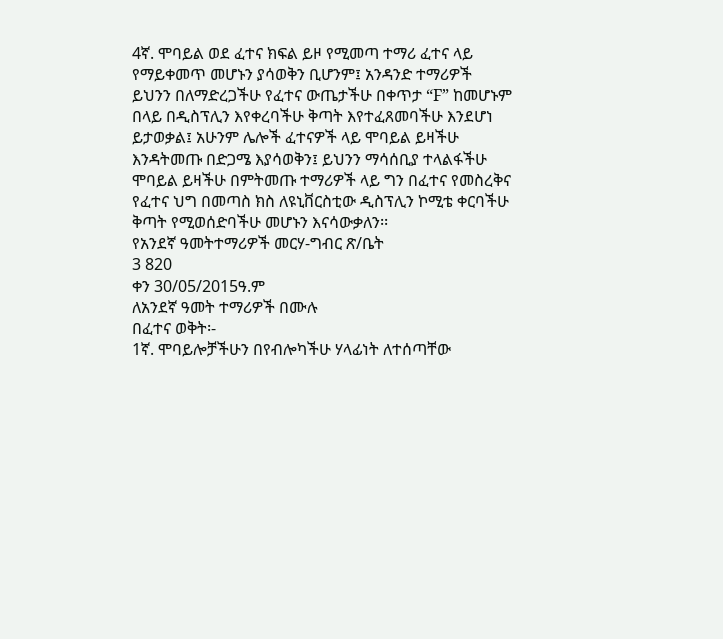4ኛ. ሞባይል ወደ ፈተና ክፍል ይዞ የሚመጣ ተማሪ ፈተና ላይ የማይቀመጥ መሆኑን ያሳወቅን ቢሆንም፤ አንዳንድ ተማሪዎች ይህንን በለማድረጋችሁ የፈተና ውጤታችሁ በቀጥታ “F” ከመሆኑም በላይ በዲስፕሊን እየቀረባችሁ ቅጣት እየተፈጸመባችሁ እንደሆነ ይታወቃል፤ አሁንም ሌሎች ፈተናዎች ላይ ሞባይል ይዛችሁ እንዳትመጡ በድጋሜ እያሳወቅን፤ ይህንን ማሳሰቢያ ተላልፋችሁ ሞባይል ይዛችሁ በምትመጡ ተማሪዎች ላይ ግን በፈተና የመስረቅና የፈተና ህግ በመጣስ ክስ ለዩኒቨርስቲው ዲስፕሊን ኮሚቴ ቀርባችሁ ቅጣት የሚወሰድባችሁ መሆኑን እናሳውቃለን፡፡
የአንደኛ ዓመትተማሪዎች መርሃ-ግብር ጽ/ቤት
3 820
ቀን 30/05/2015ዓ.ም
ለአንደኛ ዓመት ተማሪዎች በሙሉ
በፈተና ወቅት፡-
1ኛ. ሞባይሎቻችሁን በየብሎካችሁ ሃላፊነት ለተሰጣቸው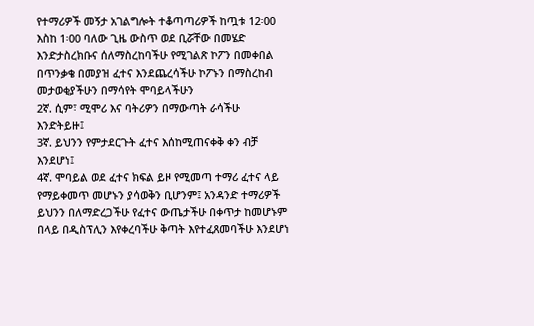የተማሪዎች መኝታ አገልግሎት ተቆጣጣሪዎች ከጧቱ 12፡00 እስከ 1፡00 ባለው ጊዜ ውስጥ ወደ ቢሯቸው በመሄድ እንድታስረክቡና ሰለማስረከባችሁ የሚገልጽ ኮፖን በመቀበል በጥንቃቄ በመያዝ ፈተና እንደጨረሳችሁ ኮፖኑን በማስረከብ መታወቂያችሁን በማሳየት ሞባይላችሁን
2ኛ. ሲም፣ ሚሞሪ እና ባትሪዎን በማውጣት ራሳችሁ እንድትይዙ፤
3ኛ. ይህንን የምታደርጉት ፈተና እሰከሚጠናቀቅ ቀን ብቻ እንደሆነ፤
4ኛ. ሞባይል ወደ ፈተና ክፍል ይዞ የሚመጣ ተማሪ ፈተና ላይ የማይቀመጥ መሆኑን ያሳወቅን ቢሆንም፤ አንዳንድ ተማሪዎች ይህንን በለማድረጋችሁ የፈተና ውጤታችሁ በቀጥታ ከመሆኑም በላይ በዲስፕሊን እየቀረባችሁ ቅጣት እየተፈጸመባችሁ እንደሆነ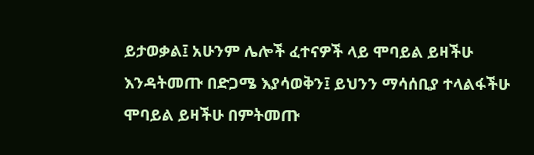ይታወቃል፤ አሁንም ሌሎች ፈተናዎች ላይ ሞባይል ይዛችሁ እንዳትመጡ በድጋሜ እያሳወቅን፤ ይህንን ማሳሰቢያ ተላልፋችሁ ሞባይል ይዛችሁ በምትመጡ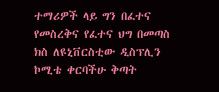ተማሪዎች ላይ ግን በፈተና የመስረቅና የፈተና ህግ በመጣስ ክስ ለዩኒቨርስቲው ዲስፕሊን ኮሚቴ ቀርባችሁ ቅጣት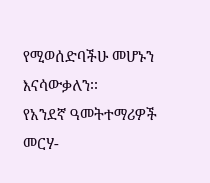የሚወሰድባችሁ መሆኑን እናሳውቃለን፡፡
የአንደኛ ዓመትተማሪዎች መርሃ-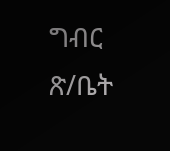ግብር ጽ/ቤት